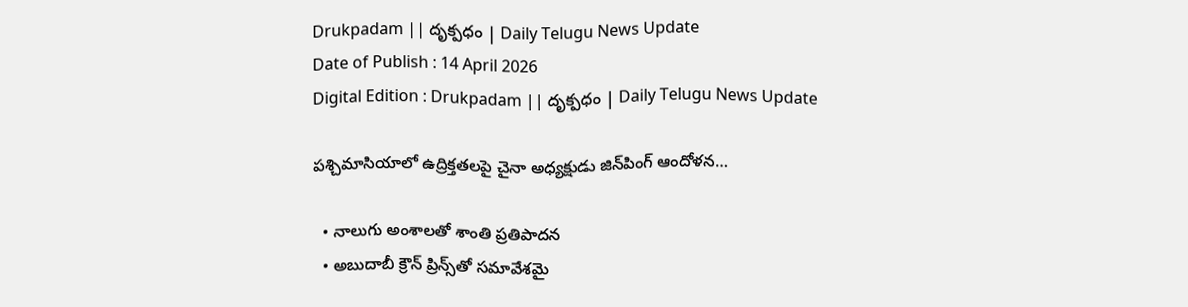Drukpadam || దృక్పధం | Daily Telugu News Update
Date of Publish : 14 April 2026
Digital Edition : Drukpadam || దృక్పధం | Daily Telugu News Update

పశ్చిమాసియాలో ఉద్రిక్తతలపై చైనా అధ్యక్షుడు జిన్‌పింగ్ ఆందోళన…

  • నాలుగు అంశాలతో శాంతి ప్రతిపాదన
  • అబుదాబీ క్రౌన్ ప్రిన్స్‌‌తో సమావేశమై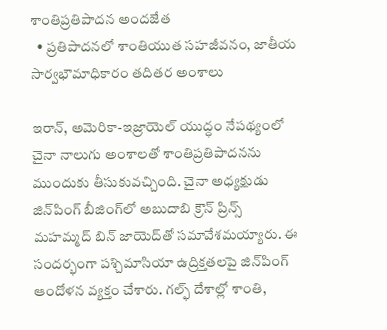శాంతిప్రతిపాదన అందజేత
  • ప్రతిపాదనలో శాంతియుత సహజీవనం, జాతీయ సార్వభౌమాధికారం తదితర అంశాలు

ఇరాన్, అమెరికా-ఇజ్రాయెల్ యుద్ధం నేపథ్యంలో చైనా నాలుగు అంశాలతో శాంతిప్రతిపాదనను ముందుకు తీసుకువచ్చింది. చైనా అధ్యక్షుడు జిన్‌పింగ్ బీజింగ్‌లో అబుదాబి క్రౌన్ ప్రిన్స్ మహమ్మద్ బిన్ జాయెద్‌తో సమావేశమయ్యారు. ఈ సందర్భంగా పశ్చిమాసియా ఉద్రిక్తతలపై జిన్‌పింగ్ ఆందోళన వ్యక్తం చేశారు. గల్ఫ్ దేశాల్లో శాంతి,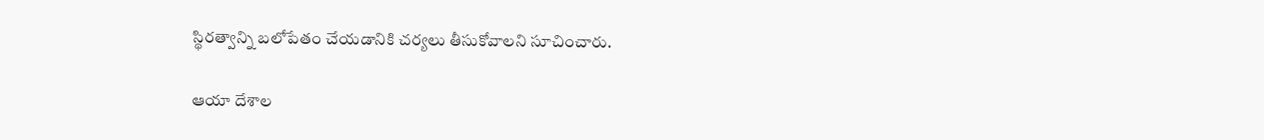స్థిరత్వాన్ని బలోపేతం చేయడానికి చర్యలు తీసుకోవాలని సూచించారు.

ఆయా దేశాల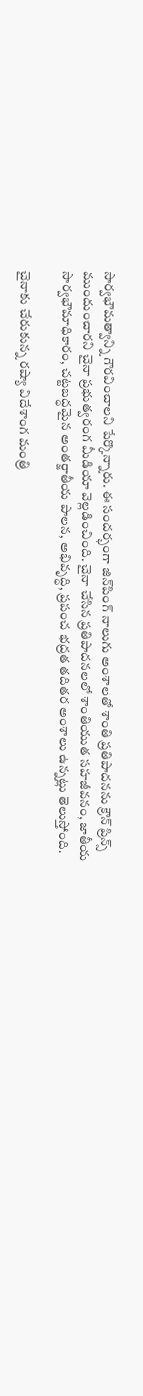సార్వభౌమత్వాన్ని గౌరవించాలని పేర్కొన్నారు. ఈ సందర్భంగా జిన్‌పింగ్ నాలుగు అంశాలతో శాంతి ప్రతిపాదనను క్రౌన్ ప్రిన్స్ ముందుంచారని చైనా ప్రభుత్వరంగ మీడియా వెల్లడించింది. చైనా చేసిన ప్రతిపాదనలలో శాంతియుత సహజీవనం, జాతీయ సార్వభౌమాధికారం, చట్టబద్ధమైన అంతర్జాతీయ పాలన, అభివృద్ధి, ప్రపంచ భద్రత తదితర అంశాలు ఉన్నట్లు తెలుస్తోంది.

చైనాకు చేరుకున్న రష్యా విదేశాంగ మంత్రి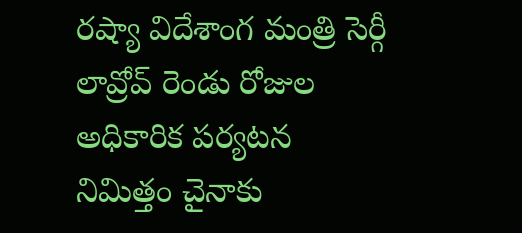రష్యా విదేశాంగ మంత్రి సెర్గీ లావ్రోవ్ రెండు రోజుల అధికారిక పర్యటన నిమిత్తం చైనాకు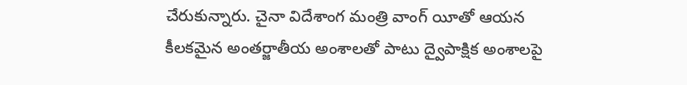చేరుకున్నారు. చైనా విదేశాంగ మంత్రి వాంగ్ యీతో ఆయన కీలకమైన అంతర్జాతీయ అంశాలతో పాటు ద్వైపాక్షిక అంశాలపై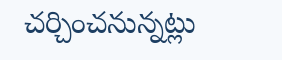చర్చించనున్నట్లు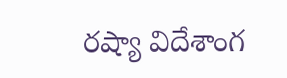రష్యా విదేశాంగ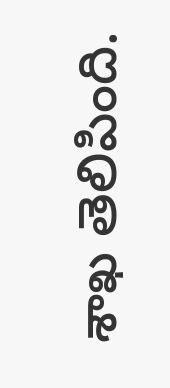శాఖ తెలిపింది.